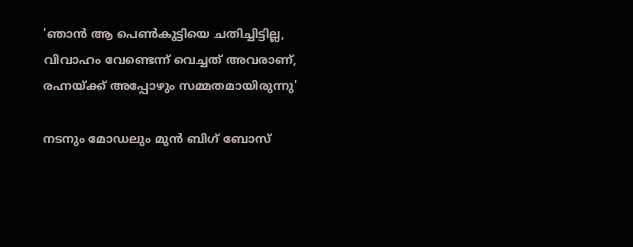'ഞാൻ ആ പെൺകുട്ടിയെ ചതിച്ചിട്ടില്ല, വിവാഹം വേണ്ടെന്ന് വെച്ചത് അവരാണ്, രഹ്നയ്ക്ക് അപ്പോഴും സമ്മതമായിരുന്നു'

നടനും മോഡലും മുൻ ബിഗ് ബോസ്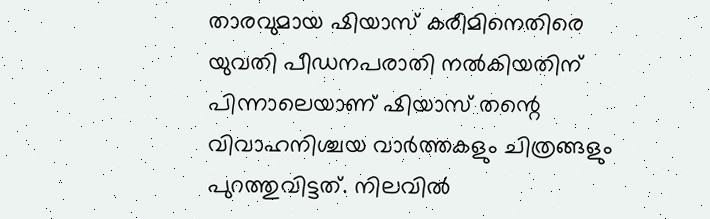താരവുമായ ഷിയാസ് കരീമിനെതിരെ യുവതി പീഡനപരാതി നൽകിയതിന് പിന്നാലെയാണ് ഷിയാസ് തന്റെ വിവാഹനിശ്ചയ വാർത്തകളും ചിത്രങ്ങളും പുറത്തുവിട്ടത്. നിലവിൽ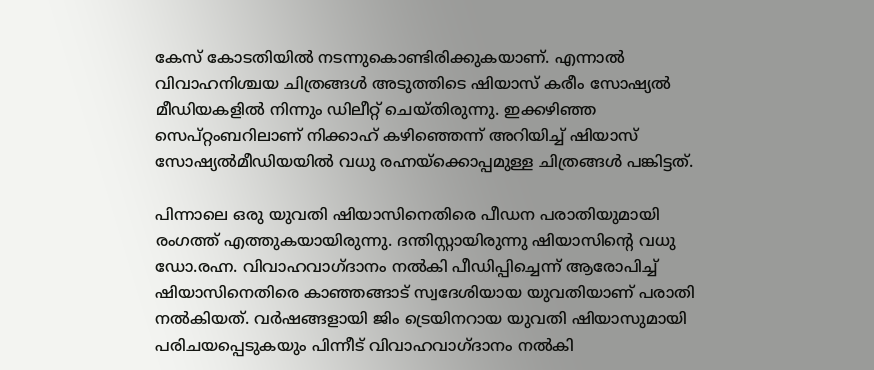കേസ് കോടതിയിൽ നടന്നുകൊണ്ടിരിക്കുകയാണ്. എന്നാൽ വിവാഹനിശ്ചയ ചിത്രങ്ങൾ അടുത്തിടെ ഷിയാസ് കരീം സോഷ്യൽ മീഡിയകളിൽ നിന്നും ഡിലീറ്റ് ചെയ്തിരുന്നു. ഇക്കഴിഞ്ഞ സെപ്റ്റംബറിലാണ് നിക്കാഹ് കഴിഞ്ഞെന്ന് അറിയിച്ച് ഷിയാസ് സോഷ്യൽമീഡിയയിൽ വധു രഹ്നയ്ക്കൊപ്പമുള്ള ചിത്രങ്ങൾ പങ്കിട്ടത്.

പിന്നാലെ ഒരു യുവതി ഷിയാസിനെതിരെ പീഡന പരാതിയുമായി രംഗത്ത് എത്തുകയായിരുന്നു. ദന്തിസ്റ്റായിരുന്നു ഷിയാസിന്റെ വധു ഡോ.രഹ്ന. വിവാഹവാഗ്ദാനം നല്‍കി പീഡിപ്പിച്ചെന്ന് ആരോപിച്ച് ഷിയാസിനെതിരെ കാഞ്ഞങ്ങാട് സ്വദേശിയായ യുവതിയാണ് പരാതി നല്‍കിയത്. വര്‍ഷങ്ങളായി ജിം ട്രെയിനറായ യുവതി ഷിയാസുമായി പരിചയപ്പെടുകയും പിന്നീട് വിവാഹവാഗ്ദാനം നല്‍കി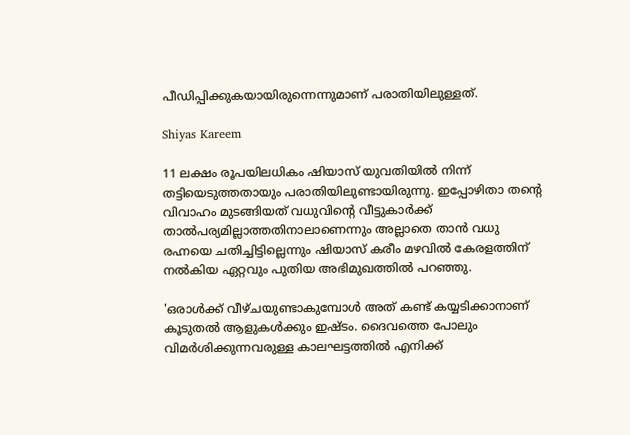പീഡിപ്പിക്കുകയായിരുന്നെന്നുമാണ് പരാതിയിലുള്ളത്.

Shiyas Kareem

11 ലക്ഷം രൂപയിലധികം ഷിയാസ് യുവതിയില്‍ നിന്ന് തട്ടിയെടുത്തതായും പരാതിയിലുണ്ടായിരുന്നു. ഇപ്പോഴിതാ തന്റെ വിവാഹം മുടങ്ങിയത് വധുവിന്റെ വീട്ടുകാർക്ക് താൽപര്യമില്ലാത്തതിനാലാണെന്നും അല്ലാതെ താൻ വധു രഹ്നയെ ചതിച്ചിട്ടില്ലെന്നും ഷിയാസ് കരീം മഴവിൽ കേരളത്തിന് നൽകിയ ഏറ്റവും പുതിയ അഭിമുഖത്തിൽ പറഞ്ഞു.

'ഒരാൾക്ക് വീഴ്ചയുണ്ടാകുമ്പോൾ അത് കണ്ട് കയ്യടിക്കാനാണ് കൂടുതൽ ആളുകൾക്കും ഇഷ്ടം. ദൈവത്തെ പോലും വിമർശിക്കുന്നവരുള്ള കാലഘട്ടത്തിൽ എനിക്ക്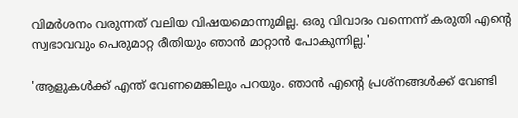വിമർശനം വരുന്നത് വലിയ വിഷയമൊന്നുമില്ല. ഒരു വിവാദം വന്നെന്ന് കരുതി എന്റെ സ്വഭാവവും പെരുമാറ്റ രീതിയും ഞാൻ മാറ്റാൻ പോകുന്നില്ല.'

'ആളുകൾക്ക് എന്ത് വേണമെങ്കിലും പറയും. ഞാൻ എന്റെ പ്രശ്നങ്ങൾക്ക് വേണ്ടി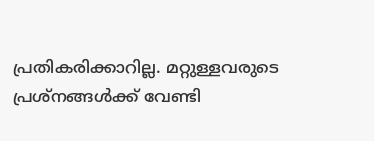പ്രതികരിക്കാറില്ല. മറ്റുള്ളവരുടെ പ്രശ്നങ്ങൾക്ക് വേണ്ടി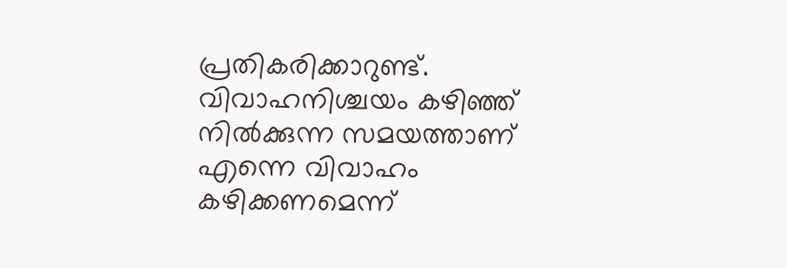പ്രതികരിക്കാറുണ്ട്. വിവാഹനിശ്ചയം കഴിഞ്ഞ് നിൽക്കുന്ന സമയത്താണ് എന്നെ വിവാഹം കഴിക്കണമെന്ന്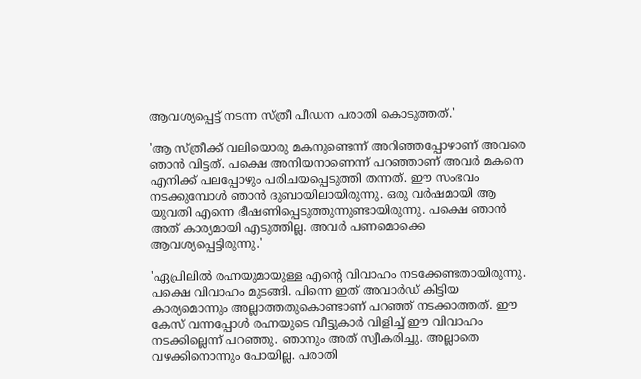ആവശ്യപ്പെട്ട് നടന്ന സ്ത്രീ പീഡന പരാതി കൊടുത്തത്.'

'ആ സ്ത്രീക്ക് വലിയൊരു മകനുണ്ടെന്ന് അറി‍ഞ്ഞപ്പോഴാണ് അവരെ ഞാൻ വിട്ടത്. പക്ഷെ അനിയനാണെന്ന് പറഞ്ഞാണ് അവർ മകനെ എനിക്ക് പലപ്പോഴും പരിചയപ്പെടുത്തി തന്നത്. ഈ സംഭവം നടക്കുമ്പോൾ ഞാൻ ദുബായിലായിരുന്നു. ഒരു വർഷമായി ആ യുവതി എന്നെ ഭീഷണിപ്പെടുത്തുന്നുണ്ടായിരുന്നു. പക്ഷെ ഞാൻ അത് കാര്യമായി എടുത്തില്ല. അവർ പണമൊക്കെ ആവശ്യപ്പെട്ടിരുന്നു.'

'ഏപ്രിലിൽ രഹ്നയുമായുള്ള എന്റെ വിവാഹം നടക്കേണ്ടതായിരുന്നു. പക്ഷെ വിവാഹം മുടങ്ങി. പിന്നെ ഇത് അവാർഡ് കിട്ടിയ കാര്യമൊന്നും അല്ലാത്തതുകൊണ്ടാണ് പറഞ്ഞ് നടക്കാത്തത്. ഈ കേസ് വന്നപ്പോൾ രഹ്നയുടെ വീട്ടുകാർ വിളിച്ച് ഈ വിവാഹം നടക്കില്ലെന്ന് പറഞ്ഞു. ഞാനും അത് സ്വീകരിച്ചു. അല്ലാതെ വഴക്കിനൊന്നും പോയില്ല. പരാതി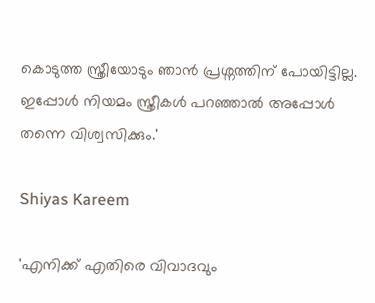കൊടുത്ത സ്ത്രീയോടും ഞാൻ പ്രശ്നത്തിന് പോയിട്ടില്ല. ഇപ്പോൾ നിയമം സ്ത്രീകൾ പറഞ്ഞാൽ അപ്പോൾ‌ തന്നെ വിശ്വസിക്കും.'

Shiyas Kareem

'എനിക്ക് എതിരെ വിവാദവും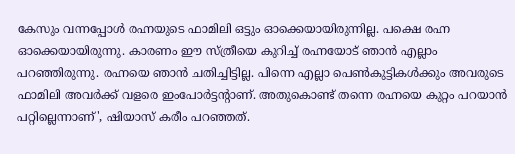കേസും വന്നപ്പോൾ രഹ്നയുടെ ഫാമിലി ഒട്ടും ഓക്കെയായിരുന്നില്ല. പക്ഷെ രഹ്ന ഓക്കെയായിരുന്നു. കാരണം ഈ സ്ത്രീയെ കുറിച്ച് രഹ്നയോട് ഞാൻ എല്ലാം പറഞ്ഞിരുന്നു. രഹ്നയെ ഞാൻ ചതിച്ചിട്ടില്ല. പിന്നെ എല്ലാ പെൺകുട്ടികൾക്കും അവരുടെ ഫാമിലി അവർക്ക് വളരെ ഇംപോർട്ടന്റാണ്. അതുകൊണ്ട് തന്നെ രഹ്നയെ കുറ്റം പറയാൻ പറ്റില്ലെന്നാണ്', ഷിയാസ് കരീം പറഞ്ഞത്.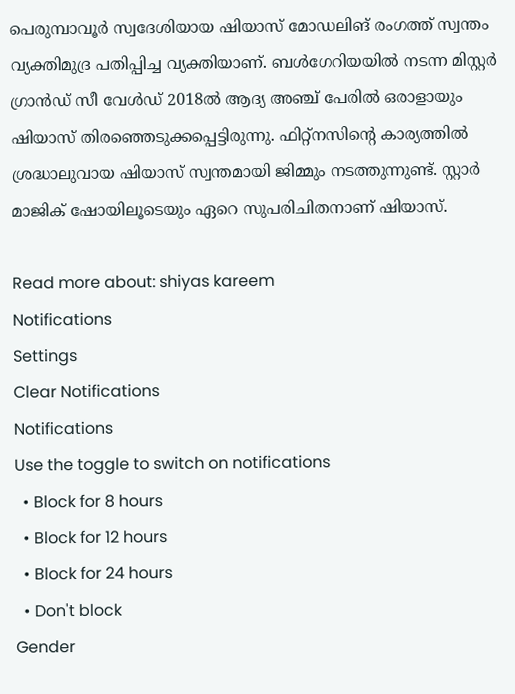പെരുമ്പാവൂര്‍ സ്വദേശിയായ ഷിയാസ് മോഡലിങ് രംഗത്ത് സ്വന്തം വ്യക്തിമുദ്ര പതിപ്പിച്ച വ്യക്തിയാണ്. ബള്‍ഗേറിയയില്‍ നടന്ന മിസ്റ്റര്‍ ഗ്രാന്‍ഡ് സീ വേള്‍ഡ് 2018ല്‍ ആദ്യ അഞ്ച് പേരില്‍ ഒരാളായും ഷിയാസ് തിരഞ്ഞെടുക്കപ്പെട്ടിരുന്നു. ഫിറ്റ്നസിന്റെ കാര്യത്തില്‍ ശ്രദ്ധാലുവായ ഷിയാസ് സ്വന്തമായി ജിമ്മും നടത്തുന്നുണ്ട്. സ്റ്റാര്‍ മാജിക് ഷോയിലൂടെയും ഏറെ സുപരിചിതനാണ് ഷിയാസ്.

Read more about: shiyas kareem
Notifications
Settings
Clear Notifications
Notifications
Use the toggle to switch on notifications
  • Block for 8 hours
  • Block for 12 hours
  • Block for 24 hours
  • Don't block
Gender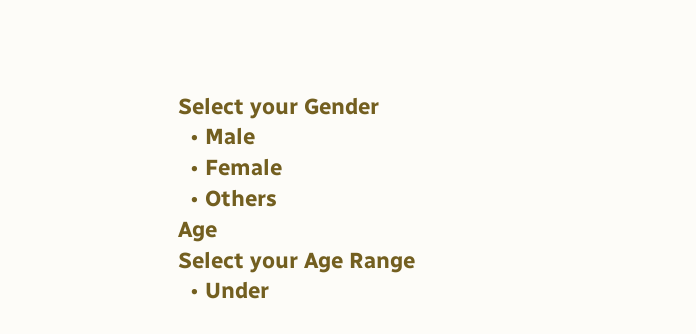Select your Gender
  • Male
  • Female
  • Others
Age
Select your Age Range
  • Under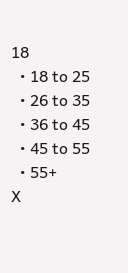18
  • 18 to 25
  • 26 to 35
  • 36 to 45
  • 45 to 55
  • 55+
X